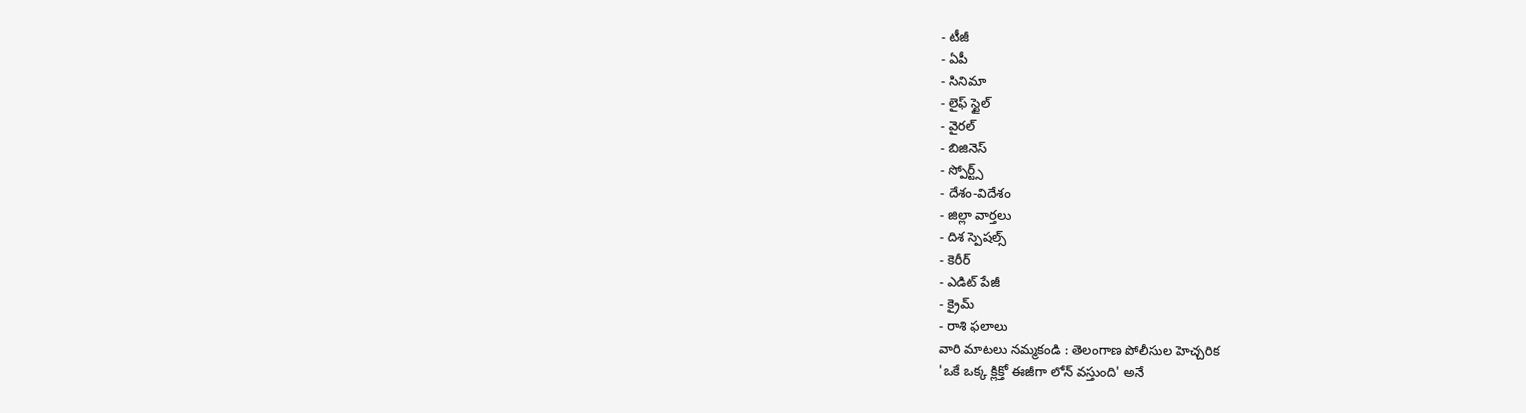- టీజీ
- ఏపీ
- సినిమా
- లైఫ్ స్టైల్
- వైరల్
- బిజినెస్
- స్పోర్ట్స్
- దేశం-విదేశం
- జిల్లా వార్తలు
- దిశ స్పెషల్స్
- కెరీర్
- ఎడిట్ పేజీ
- క్రైమ్
- రాశి ఫలాలు
వారి మాటలు నమ్మకండి : తెలంగాణ పోలీసుల హెచ్చరిక
'ఒకే ఒక్క క్లిక్తో ఈజీగా లోన్ వస్తుంది' అనే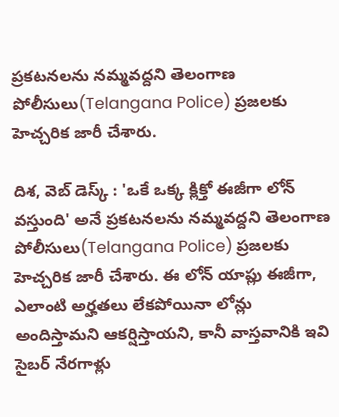ప్రకటనలను నమ్మవద్దని తెలంగాణ పోలీసులు(Telangana Police) ప్రజలకు హెచ్చరిక జారీ చేశారు.

దిశ, వెబ్ డెస్క్ : 'ఒకే ఒక్క క్లిక్తో ఈజీగా లోన్ వస్తుంది' అనే ప్రకటనలను నమ్మవద్దని తెలంగాణ పోలీసులు(Telangana Police) ప్రజలకు హెచ్చరిక జారీ చేశారు. ఈ లోన్ యాప్లు ఈజీగా, ఎలాంటి అర్హతలు లేకపోయినా లోన్లు అందిస్తామని ఆకర్షిస్తాయని, కానీ వాస్తవానికి ఇవి సైబర్ నేరగాళ్లు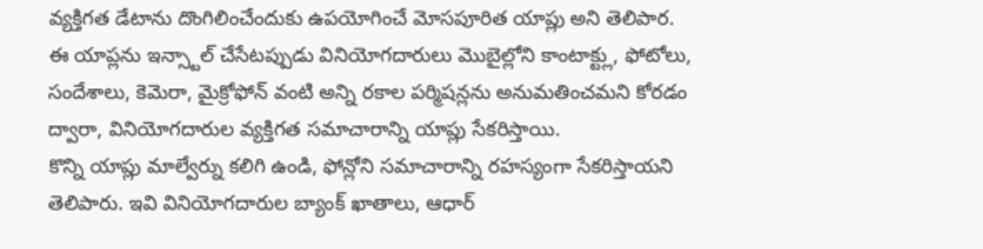వ్యక్తిగత డేటాను దొంగిలించేందుకు ఉపయోగించే మోసపూరిత యాప్లు అని తెలిపార. ఈ యాప్లను ఇన్స్టాల్ చేసేటప్పుడు వినియోగదారులు మొబైల్లోని కాంటాక్ట్లు, ఫోటోలు, సందేశాలు, కెమెరా, మైక్రోఫోన్ వంటి అన్ని రకాల పర్మిషన్లను అనుమతించమని కోరడం ద్వారా, వినియోగదారుల వ్యక్తిగత సమాచారాన్ని యాప్లు సేకరిస్తాయి.
కొన్ని యాప్లు మాల్వేర్ను కలిగి ఉండి, ఫోన్లోని సమాచారాన్ని రహస్యంగా సేకరిస్తాయని తెలిపారు. ఇవి వినియోగదారుల బ్యాంక్ ఖాతాలు, ఆధార్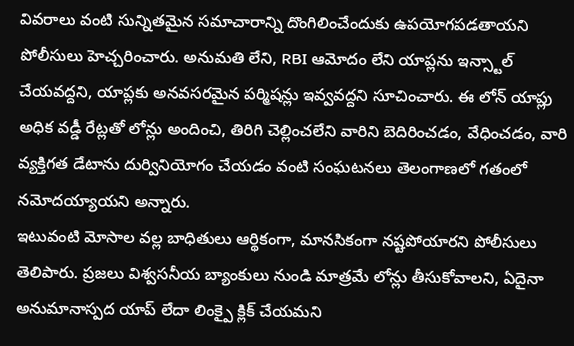వివరాలు వంటి సున్నితమైన సమాచారాన్ని దొంగిలించేందుకు ఉపయోగపడతాయని పోలీసులు హెచ్చరించారు. అనుమతి లేని, RBI ఆమోదం లేని యాప్లను ఇన్స్టాల్ చేయవద్దని, యాప్లకు అనవసరమైన పర్మిషన్లు ఇవ్వవద్దని సూచించారు. ఈ లోన్ యాప్లు అధిక వడ్డీ రేట్లతో లోన్లు అందించి, తిరిగి చెల్లించలేని వారిని బెదిరించడం, వేధించడం, వారి వ్యక్తిగత డేటాను దుర్వినియోగం చేయడం వంటి సంఘటనలు తెలంగాణలో గతంలో నమోదయ్యాయని అన్నారు.
ఇటువంటి మోసాల వల్ల బాధితులు ఆర్థికంగా, మానసికంగా నష్టపోయారని పోలీసులు తెలిపారు. ప్రజలు విశ్వసనీయ బ్యాంకులు నుండి మాత్రమే లోన్లు తీసుకోవాలని, ఏదైనా అనుమానాస్పద యాప్ లేదా లింక్పై క్లిక్ చేయమని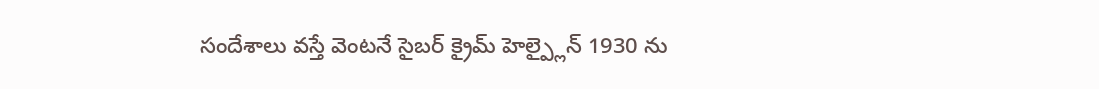సందేశాలు వస్తే వెంటనే సైబర్ క్రైమ్ హెల్ప్లైన్ 1930 ను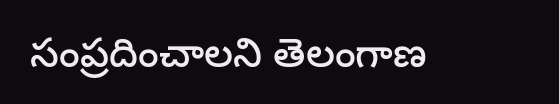సంప్రదించాలని తెలంగాణ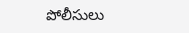పోలీసులు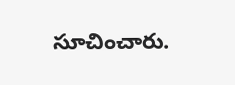సూచించారు.